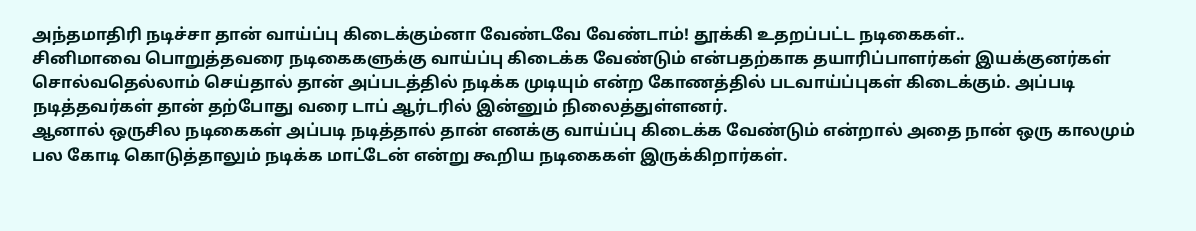அந்தமாதிரி நடிச்சா தான் வாய்ப்பு கிடைக்கும்னா வேண்டவே வேண்டாம்! தூக்கி உதறப்பட்ட நடிகைகள்..
சினிமாவை பொறுத்தவரை நடிகைகளுக்கு வாய்ப்பு கிடைக்க வேண்டும் என்பதற்காக தயாரிப்பாளர்கள் இயக்குனர்கள் சொல்வதெல்லாம் செய்தால் தான் அப்படத்தில் நடிக்க முடியும் என்ற கோணத்தில் படவாய்ப்புகள் கிடைக்கும். அப்படி நடித்தவர்கள் தான் தற்போது வரை டாப் ஆர்டரில் இன்னும் நிலைத்துள்ளனர்.
ஆனால் ஒருசில நடிகைகள் அப்படி நடித்தால் தான் எனக்கு வாய்ப்பு கிடைக்க வேண்டும் என்றால் அதை நான் ஒரு காலமும் பல கோடி கொடுத்தாலும் நடிக்க மாட்டேன் என்று கூறிய நடிகைகள் இருக்கிறார்கள்.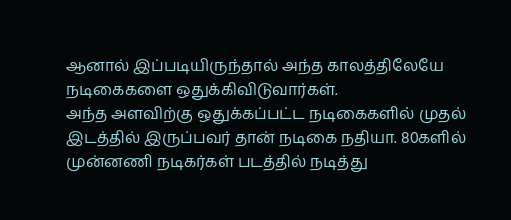ஆனால் இப்படியிருந்தால் அந்த காலத்திலேயே நடிகைகளை ஒதுக்கிவிடுவார்கள்.
அந்த அளவிற்கு ஒதுக்கப்பட்ட நடிகைகளில் முதல் இடத்தில் இருப்பவர் தான் நடிகை நதியா. 80களில் முன்னணி நடிகர்கள் படத்தில் நடித்து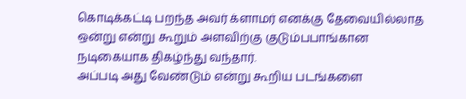கொடிக்கட்டி பறந்த அவர் க்ளாமர் எனக்கு தேவையில்லாத ஒன்று என்று கூறும் அளவிற்கு குடும்பபாங்கான நடிகையாக திகழ்ந்து வந்தார்.
அப்படி அது வேண்டும் என்று கூறிய படங்களை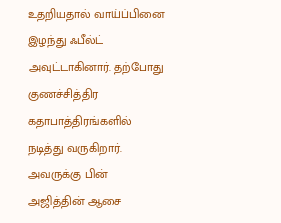உதறியதால் வாய்ப்பினை இழந்து ஃபீல்ட் அவுட்டாகினார். தற்போது குணச்சித்திர கதாபாத்திரங்களில் நடித்து வருகிறார்.
அவருக்கு பின் அஜித்தின் ஆசை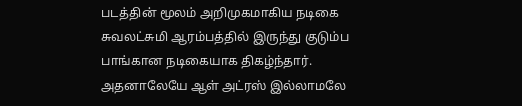படத்தின் மூலம் அறிமுகமாகிய நடிகை சுவலட்சுமி ஆரம்பத்தில் இருந்து குடும்ப பாங்கான நடிகையாக திகழ்ந்தார். அதனாலேயே ஆள் அட்ரஸ் இல்லாமலே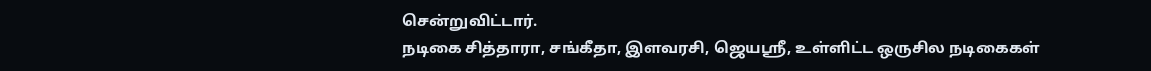சென்றுவிட்டார்.
நடிகை சித்தாரா, சங்கீதா, இளவரசி, ஜெயஸ்ரீ, உள்ளிட்ட ஒருசில நடிகைகள்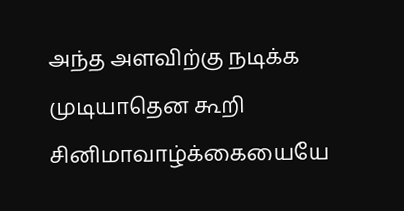அந்த அளவிற்கு நடிக்க முடியாதென கூறி சினிமாவாழ்க்கையையே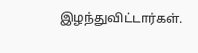இழந்துவிட்டார்கள்.